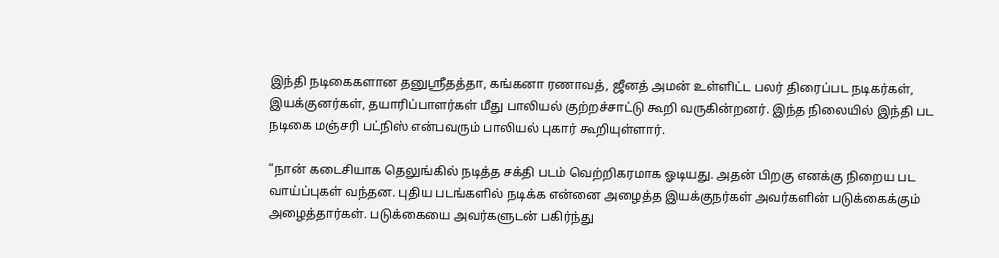இந்தி நடிகைகளான தனுஸ்ரீதத்தா, கங்கனா ரணாவத், ஜீனத் அமன் உள்ளிட்ட பலர் திரைப்பட நடிகர்கள், இயக்குனர்கள், தயாரிப்பாளர்கள் மீது பாலியல் குற்றச்சாட்டு கூறி வருகின்றனர். இந்த நிலையில் இந்தி பட நடிகை மஞ்சரி பட்நிஸ் என்பவரும் பாலியல் புகார் கூறியுள்ளார்.

“நான் கடைசியாக தெலுங்கில் நடித்த சக்தி படம் வெற்றிகரமாக ஓடியது. அதன் பிறகு எனக்கு நிறைய பட வாய்ப்புகள் வந்தன. புதிய படங்களில் நடிக்க என்னை அழைத்த இயக்குநர்கள் அவர்களின் படுக்கைக்கும் அழைத்தார்கள். படுக்கையை அவர்களுடன் பகிர்ந்து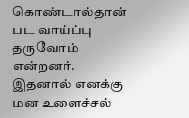கொண்டால்தான் பட வாய்ப்பு தருவோம் என்றனர். இதனால் எனக்கு மன உளைச்சல்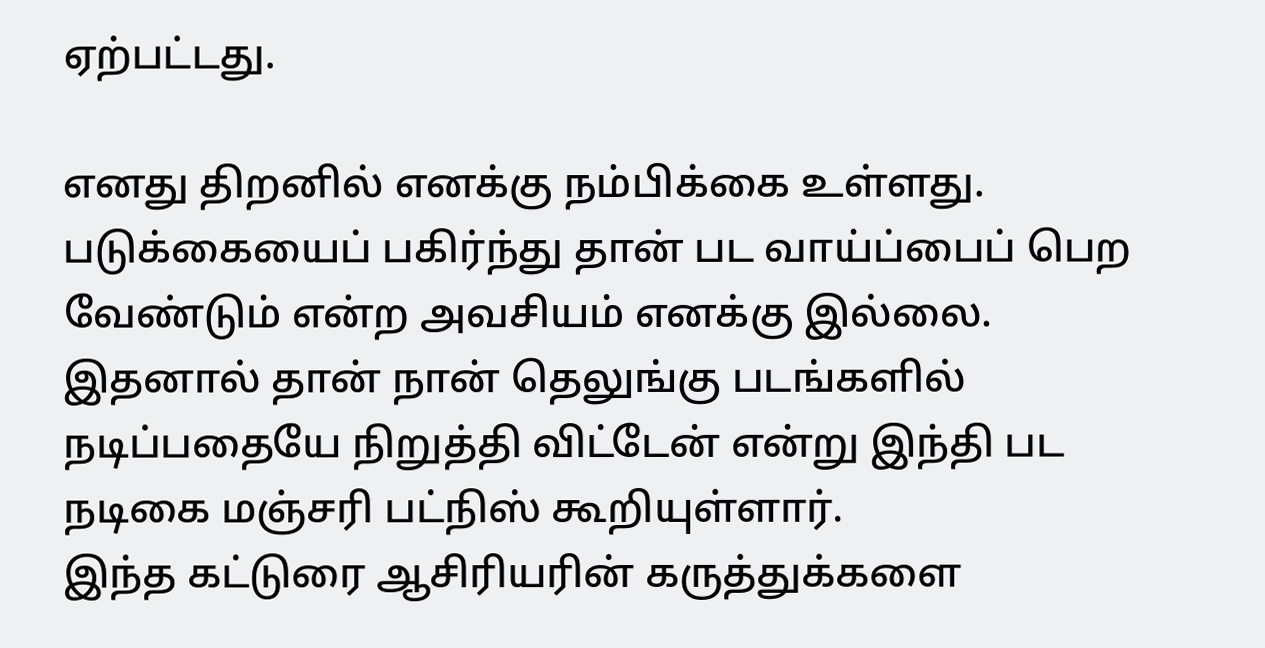ஏற்பட்டது.

எனது திறனில் எனக்கு நம்பிக்கை உள்ளது. படுக்கையைப் பகிர்ந்து தான் பட வாய்ப்பைப் பெற வேண்டும் என்ற அவசியம் எனக்கு இல்லை. இதனால் தான் நான் தெலுங்கு படங்களில் நடிப்பதையே நிறுத்தி விட்டேன் என்று இந்தி பட நடிகை மஞ்சரி பட்நிஸ் கூறியுள்ளார்.
இந்த கட்டுரை ஆசிரியரின் கருத்துக்களை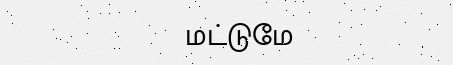மட்டுமே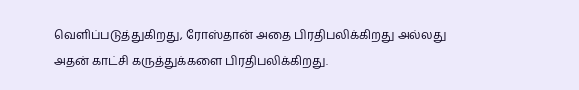வெளிப்படுத்துகிறது, ரோஸ்தான் அதை பிரதிபலிக்கிறது அல்லது அதன் காட்சி கருத்துக்களை பிரதிபலிக்கிறது.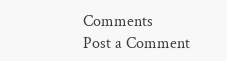Comments
Post a Comment